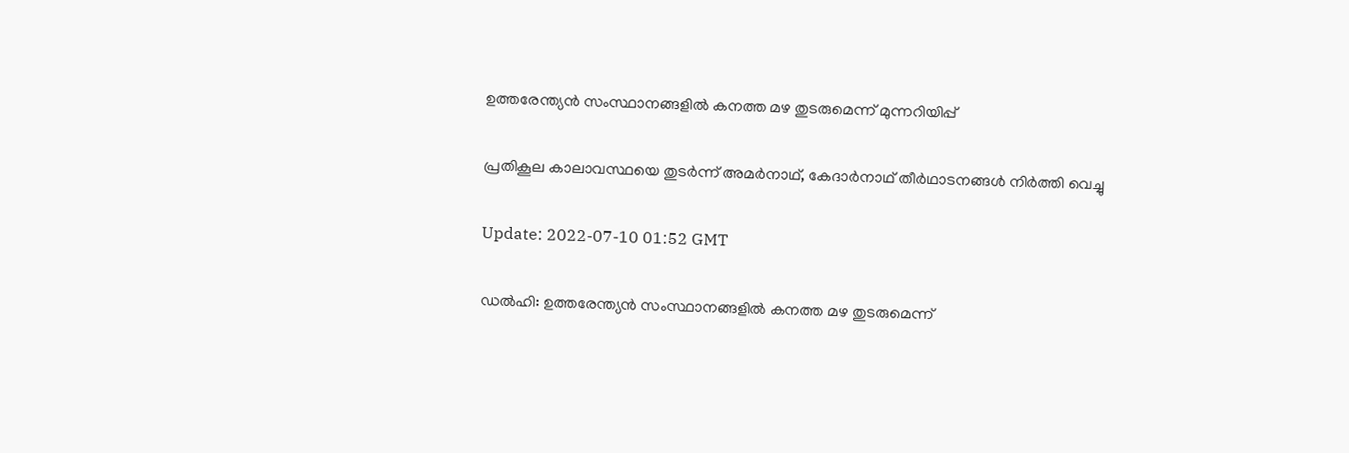ഉത്തരേന്ത്യൻ സംസ്ഥാനങ്ങളിൽ കനത്ത മഴ തുടരുമെന്ന് മുന്നറിയിപ്പ്

പ്രതികൂല കാലാവസ്ഥയെ തുടർന്ന് അമർനാഥ്, കേദാർനാഥ് തീർഥാടനങ്ങൾ നിർത്തി വെച്ചു

Update: 2022-07-10 01:52 GMT

ഡല്‍ഹി: ഉത്തരേന്ത്യൻ സംസ്ഥാനങ്ങളിൽ കനത്ത മഴ തുടരുമെന്ന്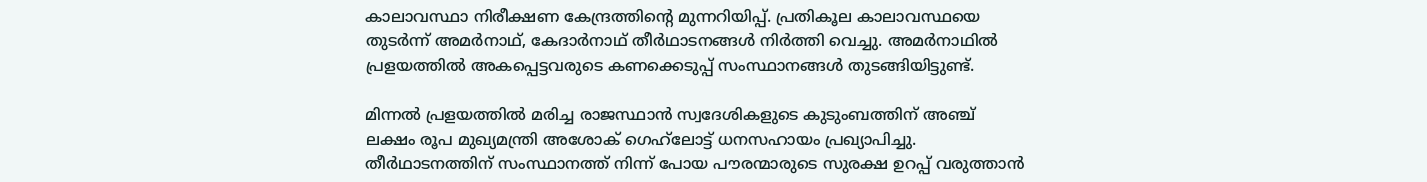കാലാവസ്ഥാ നിരീക്ഷണ കേന്ദ്രത്തിന്‍റെ മുന്നറിയിപ്പ്. പ്രതികൂല കാലാവസ്ഥയെ തുടർന്ന് അമർനാഥ്, കേദാർനാഥ് തീർഥാടനങ്ങൾ നിർത്തി വെച്ചു. അമർനാഥിൽ പ്രളയത്തിൽ അകപ്പെട്ടവരുടെ കണക്കെടുപ്പ് സംസ്ഥാനങ്ങൾ തുടങ്ങിയിട്ടുണ്ട്.

മിന്നൽ പ്രളയത്തിൽ മരിച്ച രാജസ്ഥാൻ സ്വദേശികളുടെ കുടുംബത്തിന് അഞ്ച് ലക്ഷം രൂപ മുഖ്യമന്ത്രി അശോക് ഗെഹ്‍ലോട്ട് ധനസഹായം പ്രഖ്യാപിച്ചു. തീർഥാടനത്തിന് സംസ്ഥാനത്ത് നിന്ന് പോയ പൗരന്മാരുടെ സുരക്ഷ ഉറപ്പ് വരുത്താൻ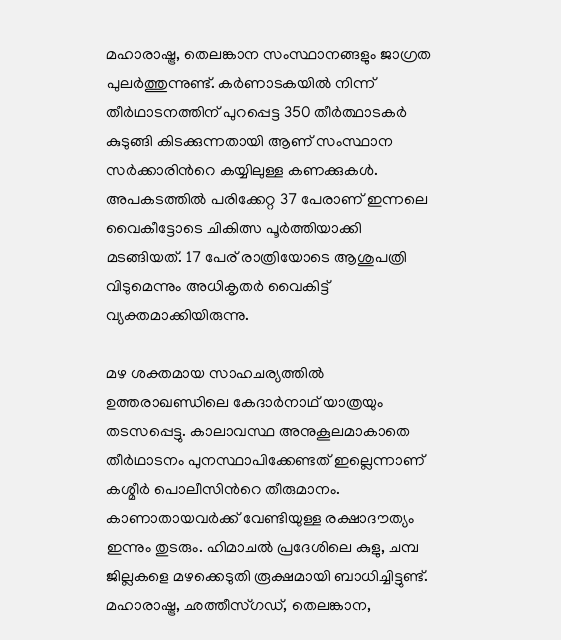മഹാരാഷ്ട്ര, തെലങ്കാന സംസ്ഥാനങ്ങളും ജാഗ്രത പുലർത്തുന്നുണ്ട്. കർണാടകയിൽ നിന്ന് തീർഥാടനത്തിന് പുറപ്പെട്ട 350 തീർത്ഥാടകർ കുടുങ്ങി കിടക്കുന്നതായി ആണ് സംസ്ഥാന സർക്കാരിന്‍റെ കയ്യിലുള്ള കണക്കുകൾ. അപകടത്തില്‍ പരിക്കേറ്റ 37 പേരാണ് ഇന്നലെ വൈകീട്ടോടെ ചികിത്സ പൂർത്തിയാക്കി മടങ്ങിയത്. 17 പേര് രാത്രിയോടെ ആശുപത്രി വിടുമെന്നും അധികൃതർ വൈകിട്ട് വ്യക്തമാക്കിയിരുന്നു.

മഴ ശക്തമായ സാഹചര്യത്തിൽ ഉത്തരാഖണ്ഡിലെ കേദാർനാഥ് യാത്രയും തടസപ്പെട്ടു. കാലാവസ്ഥ അനുകൂലമാകാതെ തീർഥാടനം പുനസ്ഥാപിക്കേണ്ടത് ഇല്ലെന്നാണ് കശ്മീർ പൊലീസിന്‍റെ തീരുമാനം. കാണാതായവർക്ക് വേണ്ടിയുള്ള രക്ഷാദൗത്യം ഇന്നും തുടരും. ഹിമാചൽ പ്രദേശിലെ കുളു, ചമ്പ ജില്ലകളെ മഴക്കെടുതി രൂക്ഷമായി ബാധിച്ചിട്ടുണ്ട്. മഹാരാഷ്ട്ര, ഛത്തീസ്ഗഡ്, തെലങ്കാന,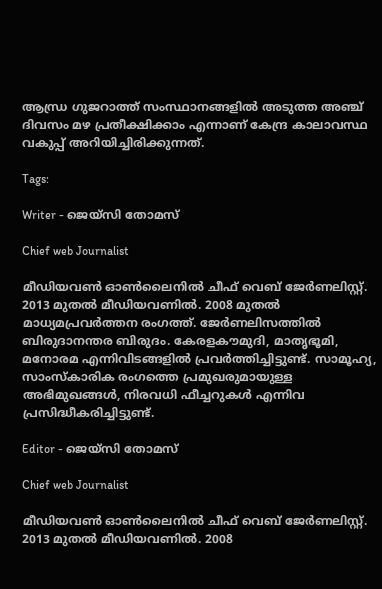ആന്ധ്ര ഗുജറാത്ത് സംസ്ഥാനങ്ങളിൽ അടുത്ത അഞ്ച് ദിവസം മഴ പ്രതീക്ഷിക്കാം എന്നാണ് കേന്ദ്ര കാലാവസ്ഥ വകുപ്പ് അറിയിച്ചിരിക്കുന്നത്.

Tags:

Writer - ജെയ്സി തോമസ്

Chief web Journalist

മീഡിയവൺ ഓൺലൈനിൽ ചീഫ് വെബ് ജേർണലിസ്റ്റ്. 2013 മുതൽ മീഡിയവണിൽ. 2008 മുതൽ മാധ്യമപ്രവർത്തന രംഗത്ത്. ജേർണലിസത്തിൽ ബിരുദാനന്തര ബിരുദം. കേരളകൗമുദി, മാതൃഭൂമി, മനോരമ എന്നിവിടങ്ങളിൽ പ്രവർത്തിച്ചിട്ടുണ്ട്. സാമൂഹ്യ, സാംസ്‌കാരിക രംഗത്തെ പ്രമുഖരുമായുള്ള അഭിമുഖങ്ങൾ, നിരവധി ഫീച്ചറുകൾ എന്നിവ പ്രസിദ്ധീകരിച്ചിട്ടുണ്ട്.

Editor - ജെയ്സി തോമസ്

Chief web Journalist

മീഡിയവൺ ഓൺലൈനിൽ ചീഫ് വെബ് ജേർണലിസ്റ്റ്. 2013 മുതൽ മീഡിയവണിൽ. 2008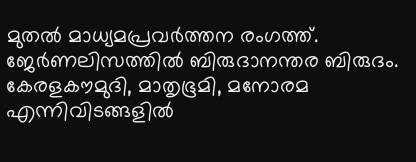മുതൽ മാധ്യമപ്രവർത്തന രംഗത്ത്. ജേർണലിസത്തിൽ ബിരുദാനന്തര ബിരുദം. കേരളകൗമുദി, മാതൃഭൂമി, മനോരമ എന്നിവിടങ്ങളിൽ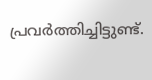പ്രവർത്തിച്ചിട്ടുണ്ട്.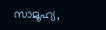സാമൂഹ്യ,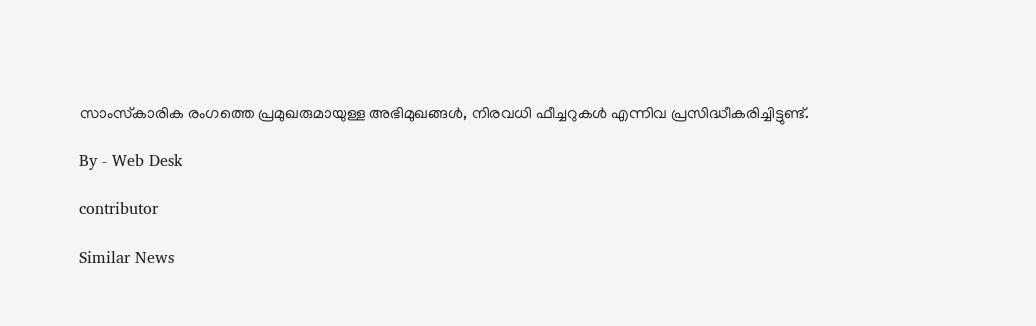സാംസ്‌കാരിക രംഗത്തെ പ്രമുഖരുമായുള്ള അഭിമുഖങ്ങൾ, നിരവധി ഫീച്ചറുകൾ എന്നിവ പ്രസിദ്ധീകരിച്ചിട്ടുണ്ട്.

By - Web Desk

contributor

Similar News